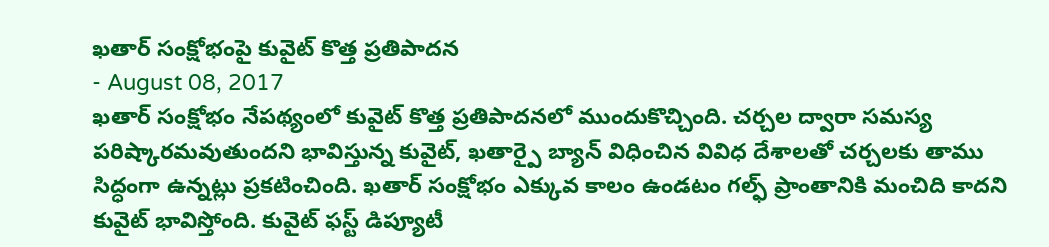ఖతార్ సంక్షోభంపై కువైట్ కొత్త ప్రతిపాదన
- August 08, 2017
ఖతార్ సంక్షోభం నేపథ్యంలో కువైట్ కొత్త ప్రతిపాదనలో ముందుకొచ్చింది. చర్చల ద్వారా సమస్య పరిష్కారమవుతుందని భావిస్తున్న కువైట్, ఖతార్పై బ్యాన్ విధించిన వివిధ దేశాలతో చర్చలకు తాము సిద్ధంగా ఉన్నట్లు ప్రకటించింది. ఖతార్ సంక్షోభం ఎక్కువ కాలం ఉండటం గల్ఫ్ ప్రాంతానికి మంచిది కాదని కువైట్ భావిస్తోంది. కువైట్ ఫస్ట్ డిప్యూటీ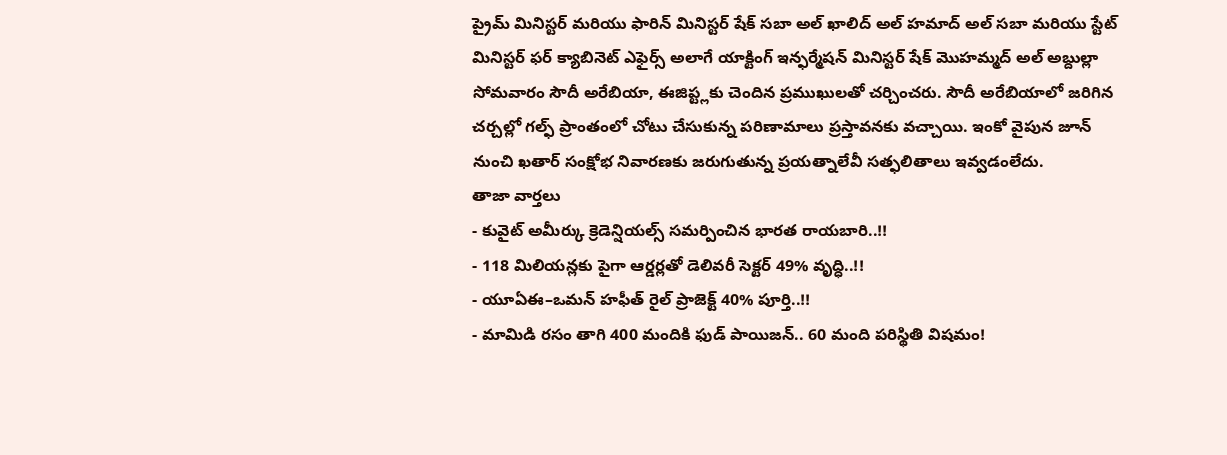ప్రైమ్ మినిస్టర్ మరియు ఫారిన్ మినిస్టర్ షేక్ సబా అల్ ఖాలిద్ అల్ హమాద్ అల్ సబా మరియు స్టేట్ మినిస్టర్ ఫర్ క్యాబినెట్ ఎఫైర్స్ అలాగే యాక్టింగ్ ఇన్ఫర్మేషన్ మినిస్టర్ షేక్ మొహమ్మద్ అల్ అబ్దుల్లా సోమవారం సౌదీ అరేబియా, ఈజిప్ట్లకు చెందిన ప్రముఖులతో చర్చించరు. సౌదీ అరేబియాలో జరిగిన చర్చల్లో గల్ఫ్ ప్రాంతంలో చోటు చేసుకున్న పరిణామాలు ప్రస్తావనకు వచ్చాయి. ఇంకో వైపున జూన్ నుంచి ఖతార్ సంక్షోభ నివారణకు జరుగుతున్న ప్రయత్నాలేవీ సత్ఫలితాలు ఇవ్వడంలేదు.
తాజా వార్తలు
- కువైట్ అమీర్కు క్రెడెన్షియల్స్ సమర్పించిన భారత రాయబారి..!!
- 118 మిలియన్లకు పైగా ఆర్డర్లతో డెలివరీ సెక్టర్ 49% వృద్ధి..!!
- యూఏఈ–ఒమన్ హఫీత్ రైల్ ప్రాజెక్ట్ 40% పూర్తి..!!
- మామిడి రసం తాగి 400 మందికి ఫుడ్ పాయిజన్.. 60 మంది పరిస్థితి విషమం!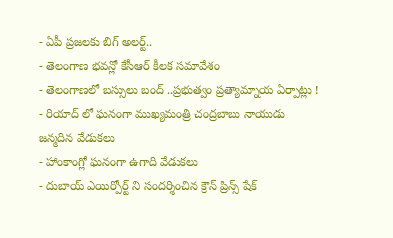- ఏపీ ప్రజలకు బిగ్ అలర్ట్..
- తెలంగాణ భవన్లో కేసీఆర్ కీలక సమావేశం
- తెలంగాణలో బస్సులు బంద్ ..ప్రభుత్వం ప్రత్యామ్నాయ ఏర్పాట్లు !
- రియాద్ లో ఘనంగా ముఖ్యమంత్రి చంద్రబాబు నాయుడు జన్మదిన వేడుకలు
- హాంకాంగ్లో ఘనంగా ఉగాది వేడుకలు
- దుబాయ్ ఎయిర్పోర్ట్ ని సందర్శించిన క్రౌన్ ప్రిన్స్ షేక్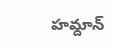హమ్దాన్